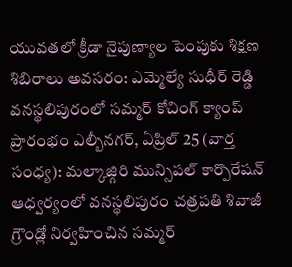యువతలో క్రీడా నైపుణ్యాల పెంపుకు శిక్షణ శిబిరాలు అవసరం: ఎమ్మెల్యే సుధీర్ రెడ్డి
వనస్థలిపురంలో సమ్మర్ కోచింగ్ క్యాంప్ ప్రారంభం ఎల్బీనగర్, ఏప్రిల్ 25 (వార్త సంధ్య): మల్కాజ్గిరి మున్సిపల్ కార్పొరేషన్ ఆధ్వర్యంలో వనస్థలిపురం చత్రపతి శివాజీ గ్రౌండ్లో నిర్వహించిన సమ్మర్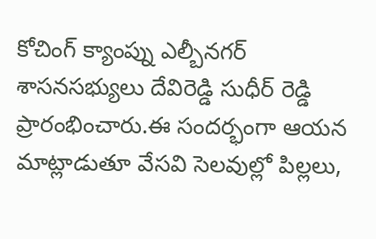కోచింగ్ క్యాంప్ను ఎల్బీనగర్ శాసనసభ్యులు దేవిరెడ్డి సుధీర్ రెడ్డి ప్రారంభించారు.ఈ సందర్భంగా ఆయన మాట్లాడుతూ వేసవి సెలవుల్లో పిల్లలు,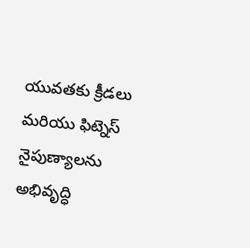యువతకు క్రీడలు మరియు ఫిట్నెస్ నైపుణ్యాలను అభివృద్ధి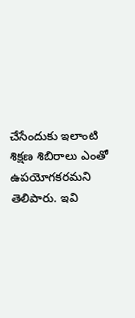చేసేందుకు ఇలాంటి శిక్షణ శిబిరాలు ఎంతో ఉపయోగకరమని తెలిపారు. ఇవి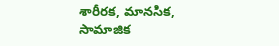శారీరక, మానసిక, సామాజిక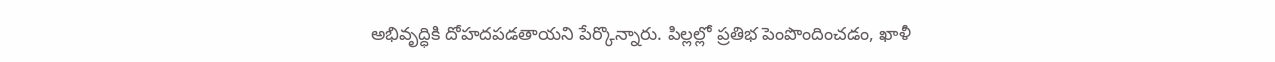అభివృద్ధికి దోహదపడతాయని పేర్కొన్నారు. పిల్లల్లో ప్రతిభ పెంపొందించడం, ఖాళీ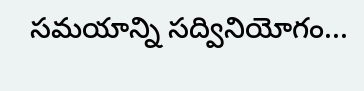సమయాన్ని సద్వినియోగం...